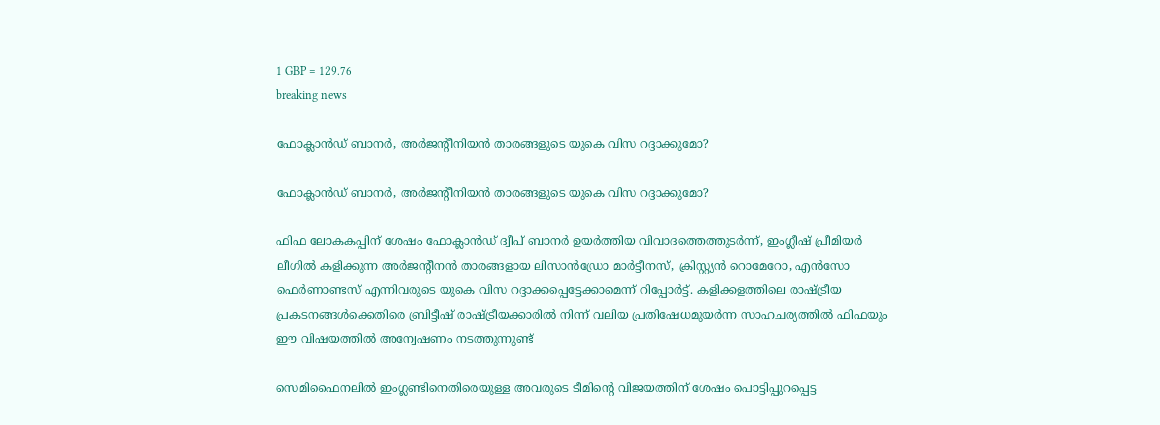1 GBP = 129.76
breaking news

ഫോക്ലാന്‍ഡ് ബാനര്‍, അര്‍ജന്റീനിയന്‍ താരങ്ങളുടെ യുകെ വിസ റദ്ദാക്കുമോ?

ഫോക്ലാന്‍ഡ് ബാനര്‍, അര്‍ജന്റീനിയന്‍ താരങ്ങളുടെ യുകെ വിസ റദ്ദാക്കുമോ?

ഫിഫ ലോകകപ്പിന് ശേഷം ഫോക്ലാന്‍ഡ് ദ്വീപ് ബാനര്‍ ഉയര്‍ത്തിയ വിവാദത്തെത്തുടര്‍ന്ന്, ഇംഗ്ലീഷ് പ്രീമിയര്‍ ലീഗില്‍ കളിക്കുന്ന അര്‍ജന്റീനന്‍ താരങ്ങളായ ലിസാന്‍ഡ്രോ മാര്‍ട്ടീനസ്, ക്രിസ്റ്റ്യന്‍ റൊമേറോ, എന്‍സോ ഫെര്‍ണാണ്ടസ് എന്നിവരുടെ യുകെ വിസ റദ്ദാക്കപ്പെട്ടേക്കാമെന്ന് റിപ്പോര്‍ട്ട്. കളിക്കളത്തിലെ രാഷ്ട്രീയ പ്രകടനങ്ങള്‍ക്കെതിരെ ബ്രിട്ടീഷ് രാഷ്ട്രീയക്കാരില്‍ നിന്ന് വലിയ പ്രതിഷേധമുയര്‍ന്ന സാഹചര്യത്തില്‍ ഫിഫയും ഈ വിഷയത്തില്‍ അന്വേഷണം നടത്തുന്നുണ്ട്

സെമിഫൈനലില്‍ ഇംഗ്ലണ്ടിനെതിരെയുള്ള അവരുടെ ടീമിന്റെ വിജയത്തിന് ശേഷം പൊട്ടിപ്പുറപ്പെട്ട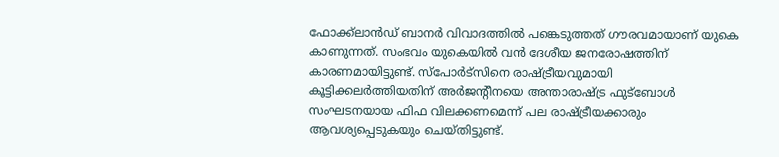ഫോക്ക്‌ലാന്‍ഡ് ബാനര്‍ വിവാദത്തില്‍ പങ്കെടുത്തത് ഗൗരവമായാണ് യുകെ കാണുന്നത്. സംഭവം യുകെയില്‍ വന്‍ ദേശീയ ജനരോഷത്തിന് കാരണമായിട്ടുണ്ട്. സ്പോര്‍ട്സിനെ രാഷ്ട്രീയവുമായി കൂട്ടിക്കലര്‍ത്തിയതിന് അര്‍ജന്റീനയെ അന്താരാഷ്ട്ര ഫുട്ബോള്‍ സംഘടനയായ ഫിഫ വിലക്കണമെന്ന് പല രാഷ്ട്രീയക്കാരും ആവശ്യപ്പെടുകയും ചെയ്തിട്ടുണ്ട്‌.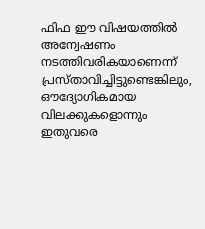ഫിഫ ഈ വിഷയത്തില്‍ അന്വേഷണം നടത്തിവരികയാണെന്ന് പ്രസ്താവിച്ചിട്ടുണ്ടെങ്കിലും, ഔദ്യോഗികമായ വിലക്കുകളൊന്നും ഇതുവരെ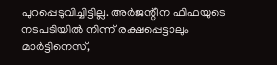പുറപ്പെടുവിച്ചിട്ടില്ല. അര്‍ജന്റീന ഫിഫയുടെ നടപടിയില്‍ നിന്ന് രക്ഷപ്പെട്ടാലും മാര്‍ട്ടിനെസ്,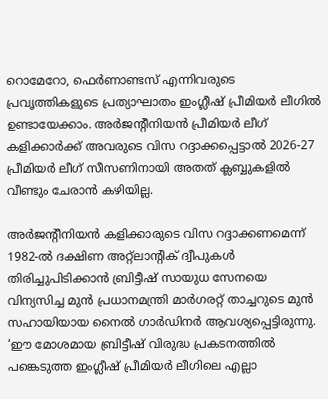റൊമേറോ, ഫെര്‍ണാണ്ടസ് എന്നിവരുടെ പ്രവൃത്തികളുടെ പ്രത്യാഘാതം ഇംഗ്ലീഷ് പ്രീമിയര്‍ ലീഗില്‍ ഉണ്ടായേക്കാം. അര്‍ജന്റീനിയന്‍ പ്രീമിയര്‍ ലീഗ് കളിക്കാര്‍ക്ക് അവരുടെ വിസ റദ്ദാക്കപ്പെട്ടാല്‍ 2026-27 പ്രീമിയര്‍ ലീഗ് സീസണിനായി അതത് ക്ലബ്ബുകളില്‍ വീണ്ടും ചേരാന്‍ കഴിയില്ല.

അര്‍ജന്റീനിയന്‍ കളിക്കാരുടെ വിസ റദ്ദാക്കണമെന്ന് 1982-ല്‍ ദക്ഷിണ അറ്റ്ലാന്റിക് ദ്വീപുകള്‍ തിരിച്ചുപിടിക്കാന്‍ ബ്രിട്ടീഷ് സായുധ സേനയെ വിന്യസിച്ച മുന്‍ പ്രധാനമന്ത്രി മാര്‍ഗരറ്റ് താച്ചറുടെ മുന്‍ സഹായിയായ നൈല്‍ ഗാര്‍ഡിനര്‍ ആവശ്യപ്പെട്ടിരുന്നു. ‘ഈ മോശമായ ബ്രിട്ടീഷ് വിരുദ്ധ പ്രകടനത്തില്‍ പങ്കെടുത്ത ഇംഗ്ലീഷ് പ്രീമിയര്‍ ലീഗിലെ എല്ലാ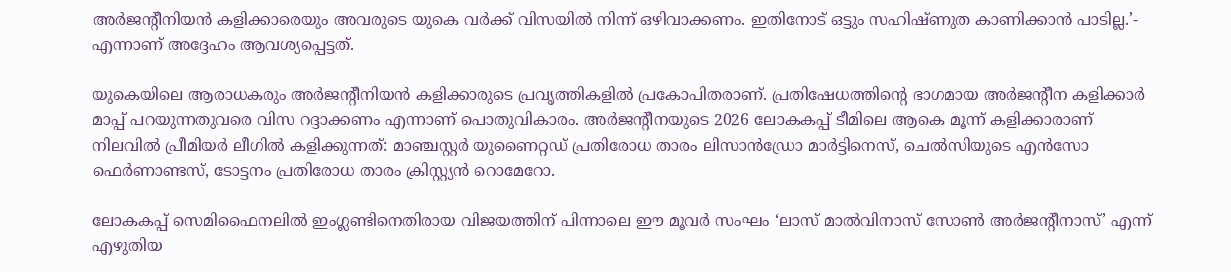അര്‍ജന്റീനിയന്‍ കളിക്കാരെയും അവരുടെ യുകെ വര്‍ക്ക് വിസയില്‍ നിന്ന് ഒഴിവാക്കണം. ഇതിനോട് ഒട്ടും സഹിഷ്ണുത കാണിക്കാന്‍ പാടില്ല.’- എന്നാണ് അദ്ദേഹം ആവശ്യപ്പെട്ടത്.

യുകെയിലെ ആരാധകരും അര്‍ജന്റീനിയന്‍ കളിക്കാരുടെ പ്രവൃത്തികളില്‍ പ്രകോപിതരാണ്. പ്രതിഷേധത്തിന്റെ ഭാഗമായ അര്‍ജന്റീന കളിക്കാര്‍ മാപ്പ് പറയുന്നതുവരെ വിസ റദ്ദാക്കണം എന്നാണ് പൊതുവികാരം. അര്‍ജന്റീനയുടെ 2026 ലോകകപ്പ് ടീമിലെ ആകെ മൂന്ന് കളിക്കാരാണ് നിലവില്‍ പ്രീമിയര്‍ ലീഗില്‍ കളിക്കുന്നത്: മാഞ്ചസ്റ്റര്‍ യുണൈറ്റഡ് പ്രതിരോധ താരം ലിസാന്‍ഡ്രോ മാര്‍ട്ടിനെസ്, ചെല്‍സിയുടെ എന്‍സോ ഫെര്‍ണാണ്ടസ്, ടോട്ടനം പ്രതിരോധ താരം ക്രിസ്റ്റ്യന്‍ റൊമേറോ.

ലോകകപ്പ് സെമിഫൈനലില്‍ ഇംഗ്ലണ്ടിനെതിരായ വിജയത്തിന് പിന്നാലെ ഈ മൂവര്‍ സംഘം ‘ലാസ് മാല്‍വിനാസ് സോണ്‍ അര്‍ജന്റീനാസ്’ എന്ന് എഴുതിയ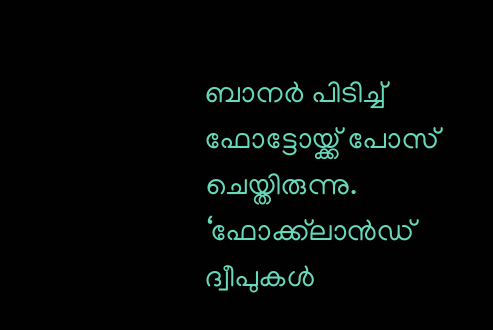ബാനര്‍ പിടിച്ച് ഫോട്ടോയ്ക്ക് പോസ് ചെയ്തിരുന്നു. ‘ഫോക്ക്‌ലാന്‍ഡ് ദ്വീപുകള്‍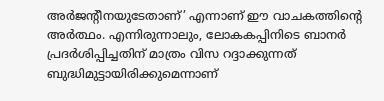അര്‍ജന്റീനയുടേതാണ്’ എന്നാണ് ഈ വാചകത്തിന്റെ അര്‍ത്ഥം. എന്നിരുന്നാലും, ലോകകപ്പിനിടെ ബാനര്‍ പ്രദര്‍ശിപ്പിച്ചതിന് മാത്രം വിസ റദ്ദാക്കുന്നത് ബുദ്ധിമുട്ടായിരിക്കുമെന്നാണ്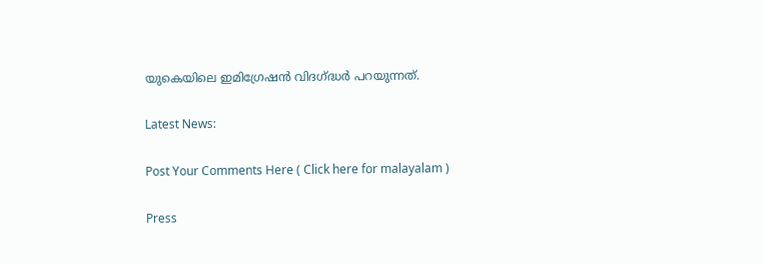യുകെയിലെ ഇമിഗ്രേഷന്‍ വിദഗ്ദ്ധര്‍ പറയുന്നത്.

Latest News:

Post Your Comments Here ( Click here for malayalam )

Press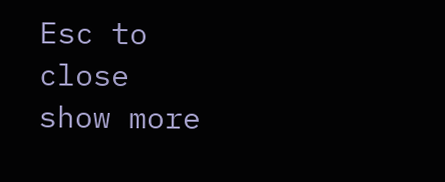Esc to close
show more